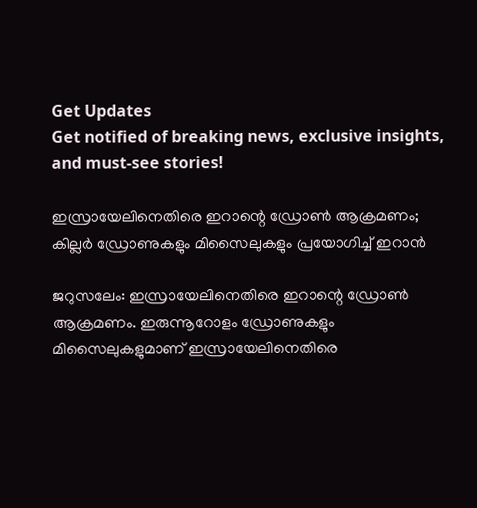Get Updates
Get notified of breaking news, exclusive insights, and must-see stories!

ഇസ്രായേലിനെതിരെ ഇറാന്റെ ഡ്രോണ്‍ ആക്രമണം; കില്ലര്‍ ഡ്രോണുകളും മിസൈലുകളും പ്രയോഗിച്ച് ഇറാന്‍

ജറുസലേം: ഇസ്രായേലിനെതിരെ ഇറാന്റെ ഡ്രോണ്‍ ആക്രമണം. ഇരുന്നൂറോളം ഡ്രോണുകളും മിസൈലുകളുമാണ് ഇസ്രായേലിനെതിരെ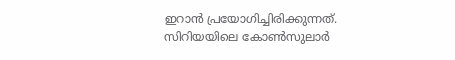ഇറാന്‍ പ്രയോഗിച്ചിരിക്കുന്നത്. സിറിയയിലെ കോണ്‍സുലാര്‍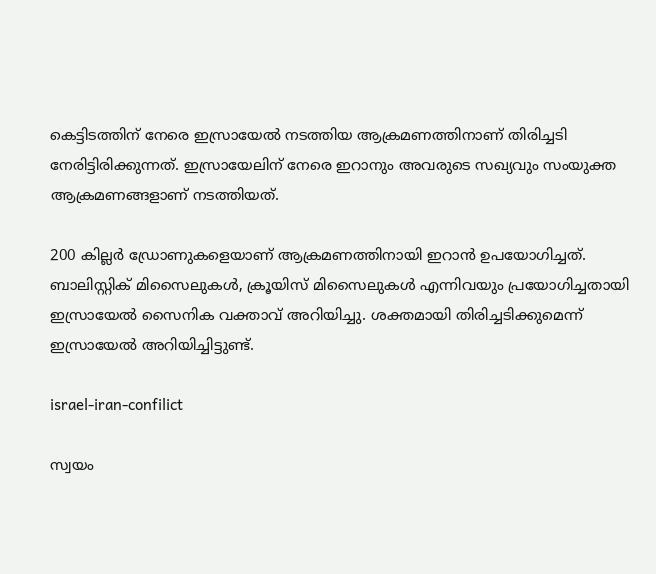കെട്ടിടത്തിന് നേരെ ഇസ്രായേല്‍ നടത്തിയ ആക്രമണത്തിനാണ് തിരിച്ചടി നേരിട്ടിരിക്കുന്നത്. ഇസ്രായേലിന് നേരെ ഇറാനും അവരുടെ സഖ്യവും സംയുക്ത ആക്രമണങ്ങളാണ് നടത്തിയത്.

200 കില്ലര്‍ ഡ്രോണുകളെയാണ് ആക്രമണത്തിനായി ഇറാന്‍ ഉപയോഗിച്ചത്. ബാലിസ്റ്റിക് മിസൈലുകള്‍, ക്രൂയിസ് മിസൈലുകള്‍ എന്നിവയും പ്രയോഗിച്ചതായി ഇസ്രായേല്‍ സൈനിക വക്താവ് അറിയിച്ചു. ശക്തമായി തിരിച്ചടിക്കുമെന്ന് ഇസ്രായേല്‍ അറിയിച്ചിട്ടുണ്ട്.

israel-iran-confilict

സ്വയം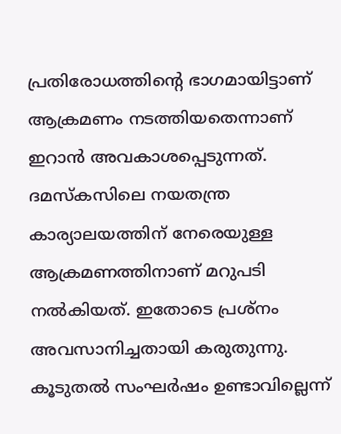പ്രതിരോധത്തിന്റെ ഭാഗമായിട്ടാണ് ആക്രമണം നടത്തിയതെന്നാണ് ഇറാന്‍ അവകാശപ്പെടുന്നത്. ദമസ്‌കസിലെ നയതന്ത്ര കാര്യാലയത്തിന് നേരെയുള്ള ആക്രമണത്തിനാണ് മറുപടി നല്‍കിയത്. ഇതോടെ പ്രശ്‌നം അവസാനിച്ചതായി കരുതുന്നു. കൂടുതല്‍ സംഘര്‍ഷം ഉണ്ടാവില്ലെന്ന്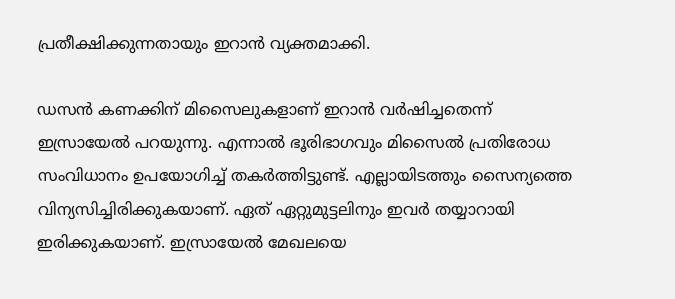പ്രതീക്ഷിക്കുന്നതായും ഇറാന്‍ വ്യക്തമാക്കി.

ഡസന്‍ കണക്കിന് മിസൈലുകളാണ് ഇറാന്‍ വര്‍ഷിച്ചതെന്ന് ഇസ്രായേല്‍ പറയുന്നു. എന്നാല്‍ ഭൂരിഭാഗവും മിസൈല്‍ പ്രതിരോധ സംവിധാനം ഉപയോഗിച്ച് തകര്‍ത്തിട്ടുണ്ട്. എല്ലായിടത്തും സൈന്യത്തെ വിന്യസിച്ചിരിക്കുകയാണ്. ഏത് ഏറ്റുമുട്ടലിനും ഇവര്‍ തയ്യാറായി ഇരിക്കുകയാണ്. ഇസ്രായേല്‍ മേഖലയെ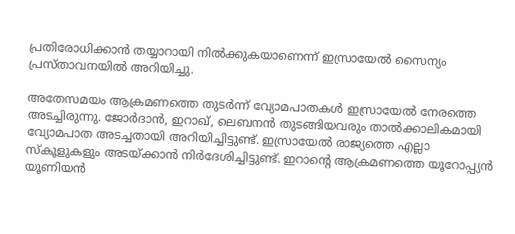പ്രതിരോധിക്കാന്‍ തയ്യാറായി നില്‍ക്കുകയാണെന്ന് ഇസ്രായേല്‍ സൈന്യം പ്രസ്താവനയില്‍ അറിയിച്ചു.

അതേസമയം ആക്രമണത്തെ തുടര്‍ന്ന് വ്യോമപാതകള്‍ ഇസ്രായേല്‍ നേരത്തെ അടച്ചിരുന്നു. ജോര്‍ദാന്‍, ഇറാഖ്, ലെബനന്‍ തുടങ്ങിയവരും താല്‍ക്കാലികമായി വ്യോമപാത അടച്ചതായി അറിയിച്ചിട്ടുണ്ട്. ഇസ്രായേല്‍ രാജ്യത്തെ എല്ലാ സ്‌കൂളുകളും അടയ്ക്കാന്‍ നിര്‍ദേശിച്ചിട്ടുണ്ട്. ഇറാന്റെ ആക്രമണത്തെ യൂറോപ്പ്യന്‍ യൂണിയന്‍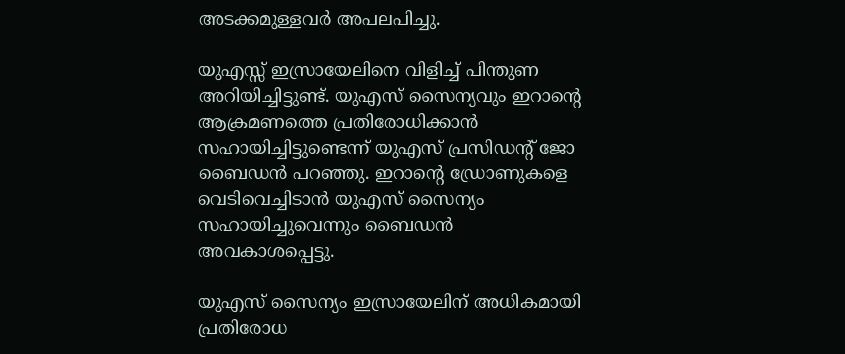അടക്കമുള്ളവര്‍ അപലപിച്ചു.

യുഎസ്സ് ഇസ്രായേലിനെ വിളിച്ച് പിന്തുണ അറിയിച്ചിട്ടുണ്ട്. യുഎസ് സൈന്യവും ഇറാന്റെ ആക്രമണത്തെ പ്രതിരോധിക്കാന്‍ സഹായിച്ചിട്ടുണ്ടെന്ന് യുഎസ് പ്രസിഡന്റ് ജോ ബൈഡന്‍ പറഞ്ഞു. ഇറാന്റെ ഡ്രോണുകളെ വെടിവെച്ചിടാന്‍ യുഎസ് സൈന്യം സഹായിച്ചുവെന്നും ബൈഡന്‍ അവകാശപ്പെട്ടു.

യുഎസ് സൈന്യം ഇസ്രായേലിന് അധികമായി പ്രതിരോധ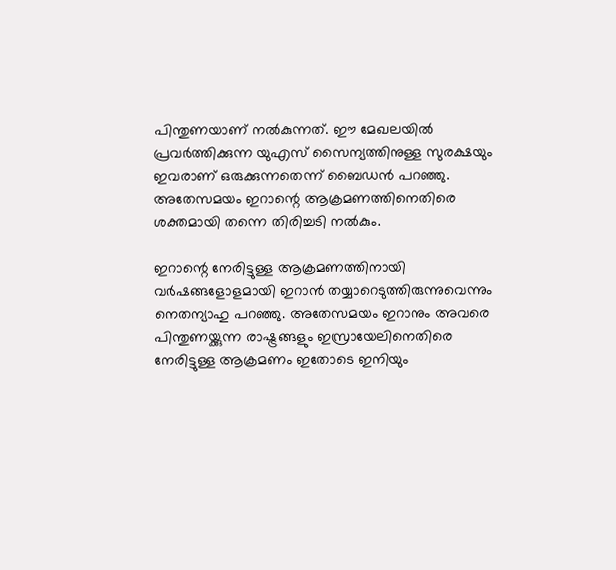പിന്തുണയാണ് നല്‍കുന്നത്. ഈ മേഖലയില്‍ പ്രവര്‍ത്തിക്കുന്ന യുഎസ് സൈന്യത്തിനുള്ള സുരക്ഷയും ഇവരാണ് ഒരുക്കുന്നതെന്ന് ബൈഡന്‍ പറഞ്ഞു. അതേസമയം ഇറാന്റെ ആക്രമണത്തിനെതിരെ ശക്തമായി തന്നെ തിരിച്ചടി നല്‍കും.

ഇറാന്റെ നേരിട്ടുള്ള ആക്രമണത്തിനായി വര്‍ഷങ്ങളോളമായി ഇറാന്‍ തയ്യാറെടുത്തിരുന്നുവെന്നും നെതന്യാഹു പറഞ്ഞു. അതേസമയം ഇറാനും അവരെ പിന്തുണയ്ക്കുന്ന രാഷ്ട്രങ്ങളും ഇസ്രായേലിനെതിരെ നേരിട്ടുള്ള ആക്രമണം ഇതോടെ ഇനിയും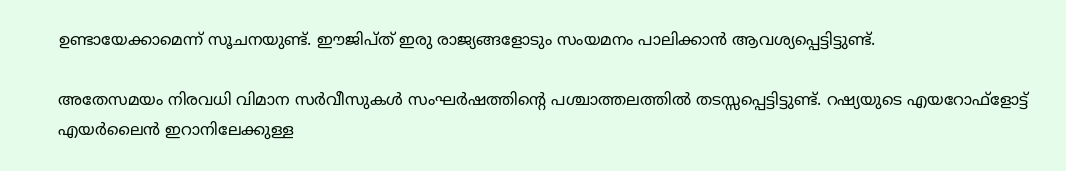ഉണ്ടായേക്കാമെന്ന് സൂചനയുണ്ട്. ഈജിപ്ത് ഇരു രാജ്യങ്ങളോടും സംയമനം പാലിക്കാന്‍ ആവശ്യപ്പെട്ടിട്ടുണ്ട്.

അതേസമയം നിരവധി വിമാന സര്‍വീസുകള്‍ സംഘര്‍ഷത്തിന്റെ പശ്ചാത്തലത്തില്‍ തടസ്സപ്പെട്ടിട്ടുണ്ട്. റഷ്യയുടെ എയറോഫ്‌ളോട്ട് എയര്‍ലൈന്‍ ഇറാനിലേക്കുള്ള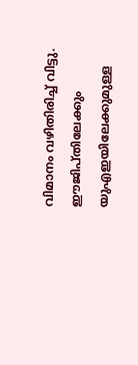വിമാനം വഴിതിരിച്ച് വിട്ടു. ഈജിപ്തിലേക്കും യുഎഇയിലേക്കുമുള്ള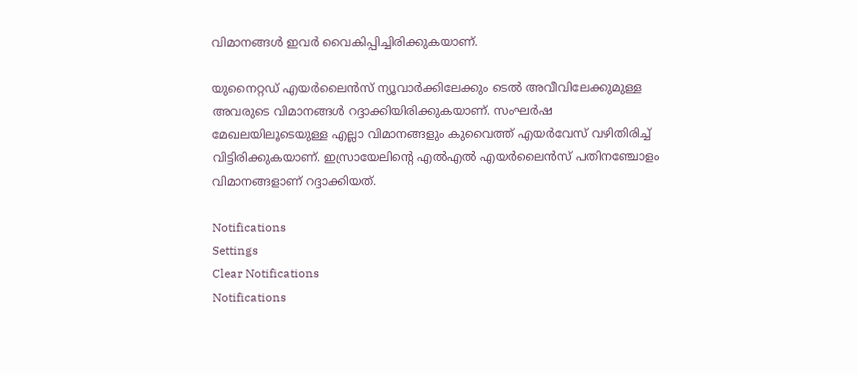വിമാനങ്ങള്‍ ഇവര്‍ വൈകിപ്പിച്ചിരിക്കുകയാണ്.

യുനൈറ്റഡ് എയര്‍ലൈന്‍സ് ന്യൂവാര്‍ക്കിലേക്കും ടെല്‍ അവീവിലേക്കുമുള്ള അവരുടെ വിമാനങ്ങള്‍ റദ്ദാക്കിയിരിക്കുകയാണ്. സംഘര്‍ഷ മേഖലയിലൂടെയുള്ള എല്ലാ വിമാനങ്ങളും കുവൈത്ത് എയര്‍വേസ് വഴിതിരിച്ച് വിട്ടിരിക്കുകയാണ്. ഇസ്രായേലിന്റെ എല്‍എല്‍ എയര്‍ലൈന്‍സ് പതിനഞ്ചോളം വിമാനങ്ങളാണ് റദ്ദാക്കിയത്.

Notifications
Settings
Clear Notifications
Notifications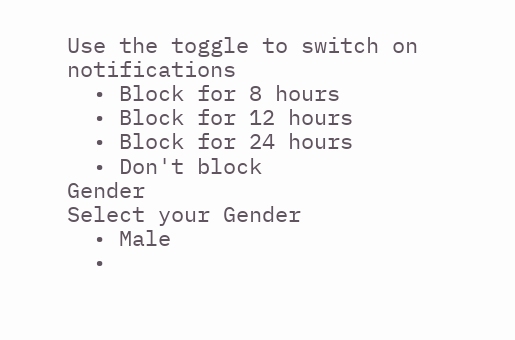Use the toggle to switch on notifications
  • Block for 8 hours
  • Block for 12 hours
  • Block for 24 hours
  • Don't block
Gender
Select your Gender
  • Male
  •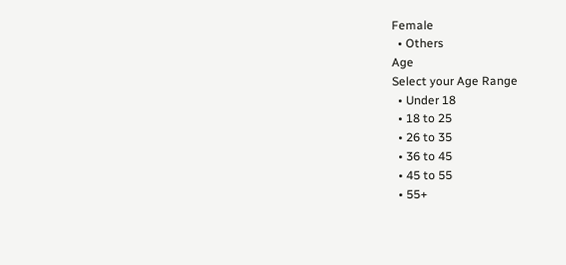Female
  • Others
Age
Select your Age Range
  • Under 18
  • 18 to 25
  • 26 to 35
  • 36 to 45
  • 45 to 55
  • 55+